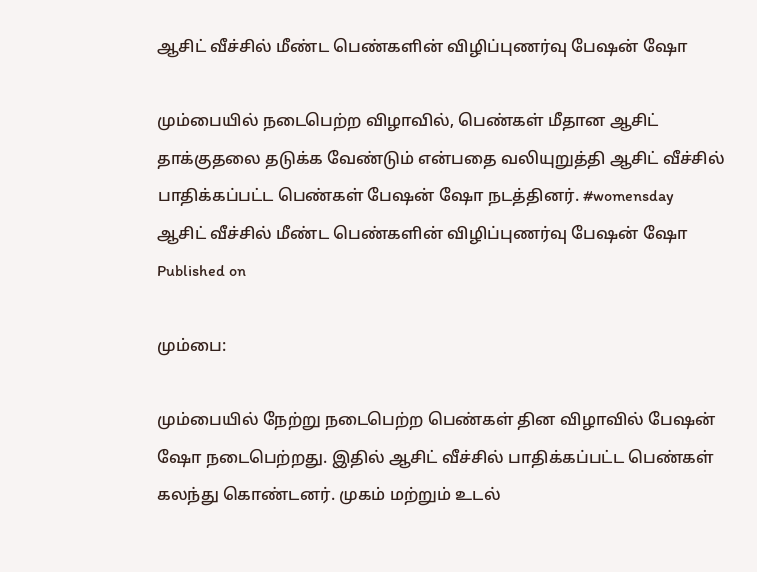ஆசிட் வீச்சில் மீண்ட பெண்களின் விழிப்புணர்வு பேஷன் ஷோ

மும்பையில் நடைபெற்ற விழாவில், பெண்கள் மீதான ஆசிட் தாக்குதலை தடுக்க வேண்டும் என்பதை வலியுறுத்தி ஆசிட் வீச்சில் பாதிக்கப்பட்ட பெண்கள் பேஷன் ஷோ நடத்தினர். #womensday
ஆசிட் வீச்சில் மீண்ட பெண்களின் விழிப்புணர்வு பேஷன் ஷோ
Published on

மும்பை:

மும்பையில் நேற்று நடைபெற்ற பெண்கள் தின விழாவில் பேஷன் ஷோ நடைபெற்றது. இதில் ஆசிட் வீச்சில் பாதிக்கப்பட்ட பெண்கள் கலந்து கொண்டனர். முகம் மற்றும் உடல்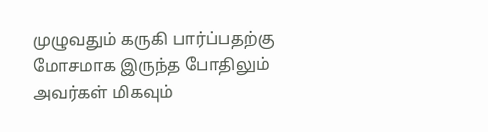முழுவதும் கருகி பார்ப்பதற்கு மோசமாக இருந்த போதிலும் அவர்கள் மிகவும்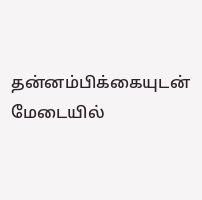தன்னம்பிக்கையுடன் மேடையில்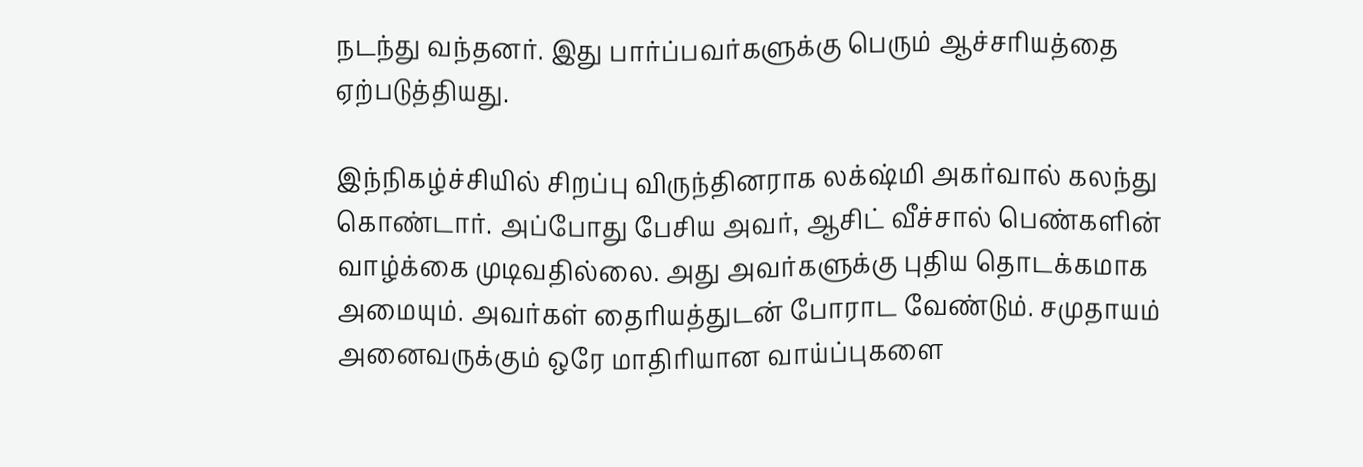நடந்து வந்தனர். இது பார்ப்பவர்களுக்கு பெரும் ஆச்சரியத்தை ஏற்படுத்தியது.

இந்நிகழ்ச்சியில் சிறப்பு விருந்தினராக லக்‌ஷ்மி அகர்வால் கலந்து கொண்டார். அப்போது பேசிய அவர், ஆசிட் வீச்சால் பெண்களின் வாழ்க்கை முடிவதில்லை. அது அவர்களுக்கு புதிய தொடக்கமாக அமையும். அவர்கள் தைரியத்துடன் போராட வேண்டும். சமுதாயம் அனைவருக்கும் ஒரே மாதிரியான வாய்ப்புகளை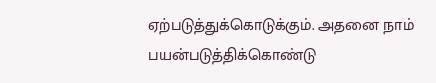ஏற்படுத்துக்கொடுக்கும். அதனை நாம் பயன்படுத்திக்கொண்டு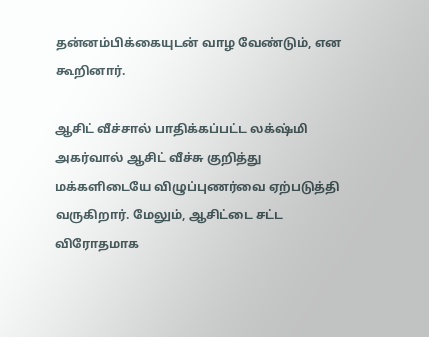தன்னம்பிக்கையுடன் வாழ வேண்டும், என கூறினார்.

ஆசிட் வீச்சால் பாதிக்கப்பட்ட லக்‌ஷ்மி அகர்வால் ஆசிட் வீச்சு குறித்து மக்களிடையே விழுப்புணர்வை ஏற்படுத்தி வருகிறார். மேலும், ஆசிட்டை சட்ட விரோதமாக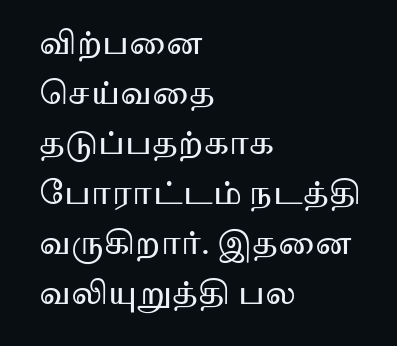விற்பனை செய்வதை தடுப்பதற்காக போராட்டம் நடத்தி வருகிறார். இதனை வலியுறுத்தி பல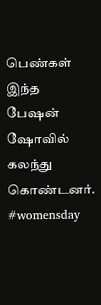பெண்கள் இந்த பேஷன் ஷோவில் கலந்து கொண்டனர். #womensday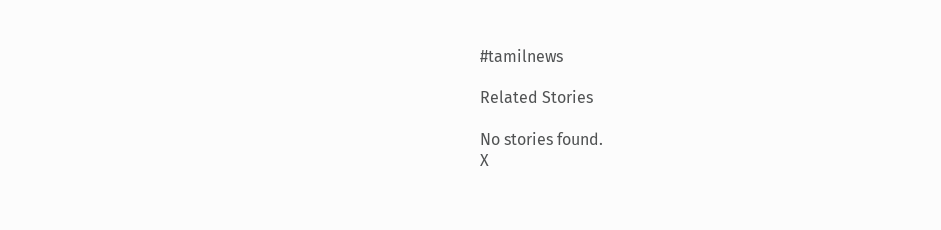#tamilnews

Related Stories

No stories found.
X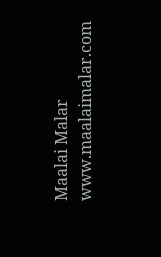Maalai Malar
www.maalaimalar.com